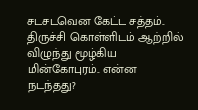சடசடவென கேட்ட சத்தம்.. திருச்சி கொள்ளிடம் ஆற்றில் விழுந்து மூழ்கிய மின்கோபுரம்.. என்ன நடந்தது?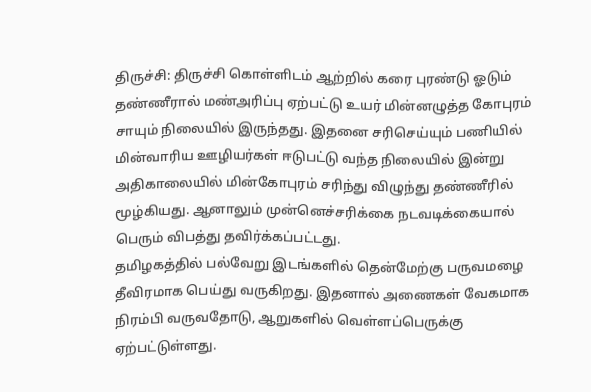திருச்சி: திருச்சி கொள்ளிடம் ஆற்றில் கரை புரண்டு ஓடும் தண்ணீரால் மண்அரிப்பு ஏற்பட்டு உயர் மின்னழுத்த கோபுரம் சாயும் நிலையில் இருந்தது. இதனை சரிசெய்யும் பணியில் மின்வாரிய ஊழியர்கள் ஈடுபட்டு வந்த நிலையில் இன்று அதிகாலையில் மின்கோபுரம் சரிந்து விழுந்து தண்ணீரில் மூழ்கியது. ஆனாலும் முன்னெச்சரிக்கை நடவடிக்கையால் பெரும் விபத்து தவிர்க்கப்பட்டது.
தமிழகத்தில் பல்வேறு இடங்களில் தென்மேற்கு பருவமழை தீவிரமாக பெய்து வருகிறது. இதனால் அணைகள் வேகமாக நிரம்பி வருவதோடு, ஆறுகளில் வெள்ளப்பெருக்கு ஏற்பட்டுள்ளது.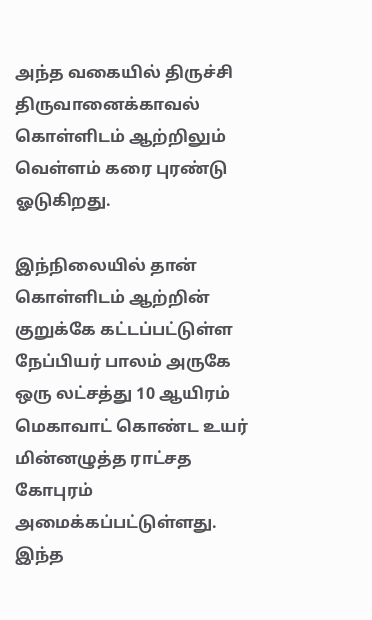அந்த வகையில் திருச்சி திருவானைக்காவல் கொள்ளிடம் ஆற்றிலும் வெள்ளம் கரை புரண்டு ஓடுகிறது.

இந்நிலையில் தான் கொள்ளிடம் ஆற்றின் குறுக்கே கட்டப்பட்டுள்ள நேப்பியர் பாலம் அருகே ஒரு லட்சத்து 10 ஆயிரம் மெகாவாட் கொண்ட உயர் மின்னழுத்த ராட்சத கோபுரம் அமைக்கப்பட்டுள்ளது. இந்த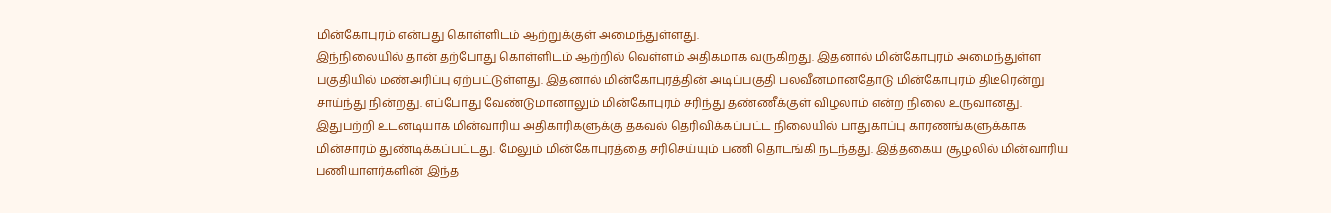மின்கோபுரம் என்பது கொள்ளிடம் ஆற்றுக்குள் அமைந்துள்ளது.
இந்நிலையில் தான் தற்போது கொள்ளிடம் ஆற்றில் வெள்ளம் அதிகமாக வருகிறது. இதனால் மின்கோபுரம் அமைந்துள்ள பகுதியில் மண்அரிப்பு ஏற்பட்டுள்ளது. இதனால் மின்கோபுரத்தின் அடிப்பகுதி பலவீனமானதோடு மின்கோபுரம் திடீரென்று சாய்ந்து நின்றது. எப்போது வேண்டுமானாலும் மின்கோபுரம் சரிந்து தண்ணீக்குள் விழலாம் என்ற நிலை உருவானது.
இதுபற்றி உடனடியாக மின்வாரிய அதிகாரிகளுக்கு தகவல் தெரிவிக்கப்பட்ட நிலையில் பாதுகாப்பு காரணங்களுக்காக மின்சாரம் துண்டிக்கப்பட்டது. மேலும் மின்கோபுரத்தை சரிசெய்யும் பணி தொடங்கி நடந்தது. இத்தகைய சூழலில் மின்வாரிய பணியாளர்களின் இந்த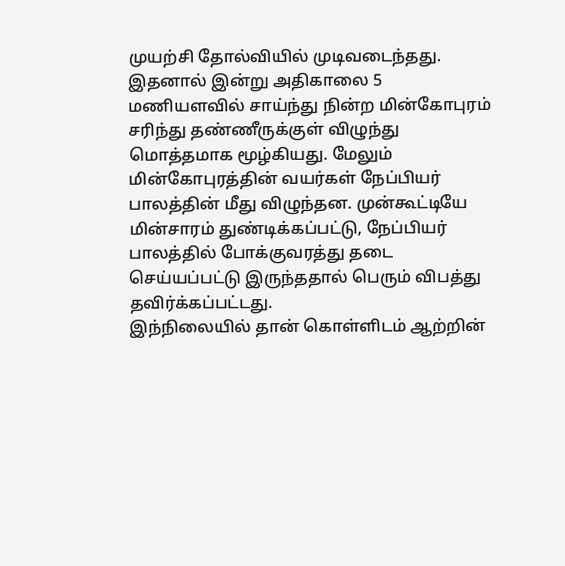முயற்சி தோல்வியில் முடிவடைந்தது.
இதனால் இன்று அதிகாலை 5 மணியளவில் சாய்ந்து நின்ற மின்கோபுரம் சரிந்து தண்ணீருக்குள் விழுந்து மொத்தமாக மூழ்கியது. மேலும் மின்கோபுரத்தின் வயர்கள் நேப்பியர் பாலத்தின் மீது விழுந்தன. முன்கூட்டியே மின்சாரம் துண்டிக்கப்பட்டு, நேப்பியர் பாலத்தில் போக்குவரத்து தடை செய்யப்பட்டு இருந்ததால் பெரும் விபத்து தவிர்க்கப்பட்டது.
இந்நிலையில் தான் கொள்ளிடம் ஆற்றின்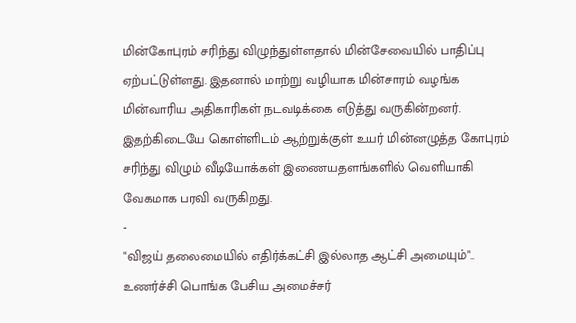மின்கோபுரம் சரிந்து விழுந்துள்ளதால் மின்சேவையில் பாதிப்பு ஏற்பட்டுள்ளது. இதனால் மாற்று வழியாக மின்சாரம் வழங்க மின்வாரிய அதிகாரிகள் நடவடிக்கை எடுத்து வருகின்றனர். இதற்கிடையே கொள்ளிடம் ஆற்றுக்குள் உயர் மின்னழுத்த கோபுரம் சரிந்து விழும் வீடியோக்கள் இணையதளங்களில் வெளியாகி வேகமாக பரவி வருகிறது.
-
"விஜய் தலைமையில் எதிர்க்கட்சி இல்லாத ஆட்சி அமையும்".. உணர்ச்சி பொங்க பேசிய அமைச்சர்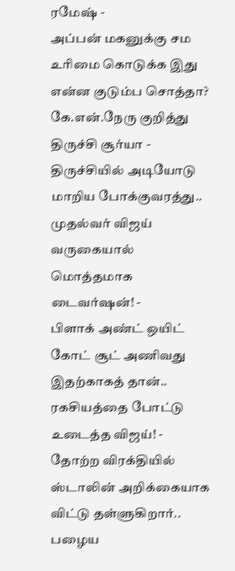ரமேஷ் -
அப்பன் மகனுக்கு சம உரிமை கொடுக்க இது என்ன குடும்ப சொத்தா? கே.என்.நேரு குறித்து திருச்சி சூர்யா -
திருச்சியில் அடியோடு மாறிய போக்குவரத்து.. முதல்வர் விஜய் வருகையால் மொத்தமாக டைவர்ஷன்! -
பிளாக் அண்ட் ஒயிட் கோட் சூட் அணிவது இதற்காகத் தான்.. ரகசியத்தை போட்டு உடைத்த விஜய்! -
தோற்ற விரக்தியில் ஸ்டாலின் அறிக்கையாக விட்டு தள்ளுகிறார்.. பழைய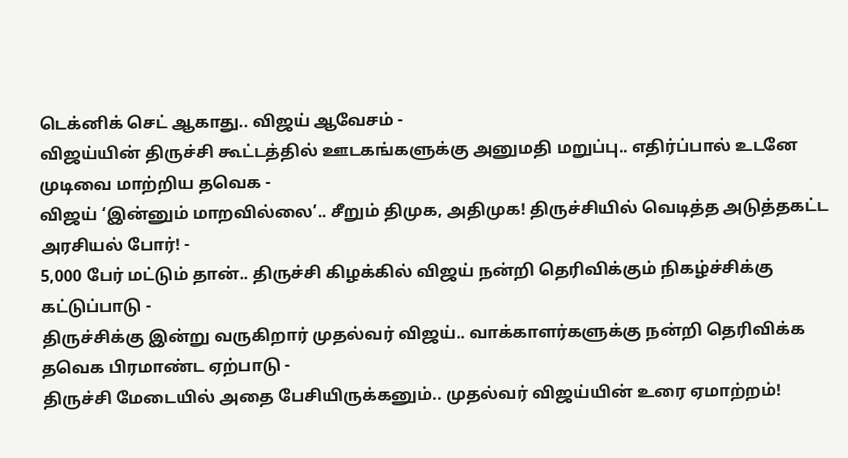டெக்னிக் செட் ஆகாது.. விஜய் ஆவேசம் -
விஜய்யின் திருச்சி கூட்டத்தில் ஊடகங்களுக்கு அனுமதி மறுப்பு.. எதிர்ப்பால் உடனே முடிவை மாற்றிய தவெக -
விஜய் ‘இன்னும் மாறவில்லை’.. சீறும் திமுக, அதிமுக! திருச்சியில் வெடித்த அடுத்தகட்ட அரசியல் போர்! -
5,000 பேர் மட்டும் தான்.. திருச்சி கிழக்கில் விஜய் நன்றி தெரிவிக்கும் நிகழ்ச்சிக்கு கட்டுப்பாடு -
திருச்சிக்கு இன்று வருகிறார் முதல்வர் விஜய்.. வாக்காளர்களுக்கு நன்றி தெரிவிக்க தவெக பிரமாண்ட ஏற்பாடு -
திருச்சி மேடையில் அதை பேசியிருக்கனும்.. முதல்வர் விஜய்யின் உரை ஏமாற்றம்!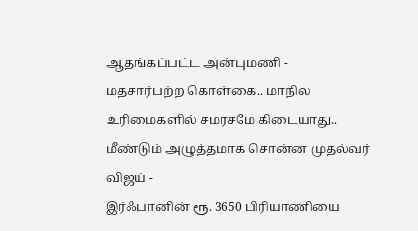ஆதங்கப்பட்ட அன்புமணி -
மதசார்பற்ற கொள்கை.. மாநில உரிமைகளில் சமரசமே கிடையாது.. மீண்டும் அழுத்தமாக சொன்ன முதல்வர் விஜய் -
இர்ஃபானின் ரூ. 3650 பிரியாணியை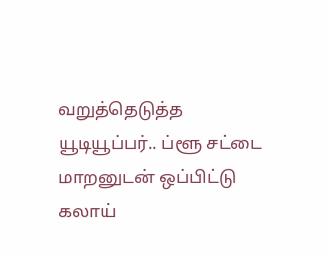வறுத்தெடுத்த யூடியூப்பர்.. ப்ளூ சட்டை மாறனுடன் ஒப்பிட்டு கலாய்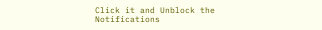Click it and Unblock the Notifications